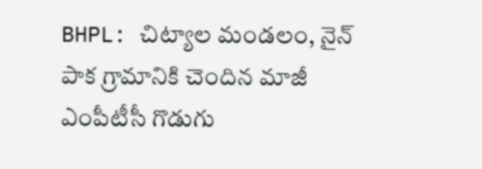BHPL: చిట్యాల మండలం, నైన్ పాక గ్రామానికి చెందిన మాజీ ఎంపీటీసీ గొడుగు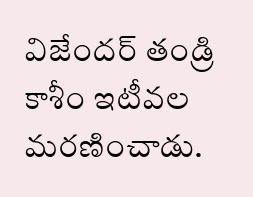విజేందర్ తండ్రి కాశీం ఇటీవల మరణించాడు.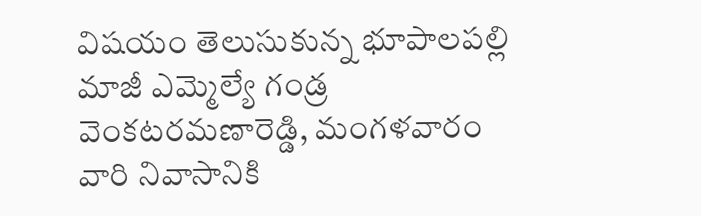విషయం తెలుసుకున్న భూపాలపల్లి మాజీ ఎమ్మెల్యే గండ్ర వెంకటరమణారెడ్డి, మంగళవారం వారి నివాసానికి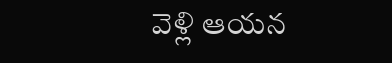వెళ్లి ఆయన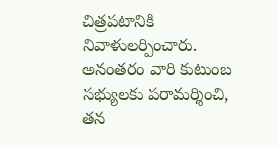చిత్రపటానికి నివాళులర్పించారు. అనంతరం వారి కుటుంబ సభ్యులకు పరామర్శించి, తన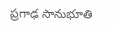ప్రగాఢ సానుభూతి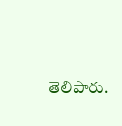తెలిపారు.